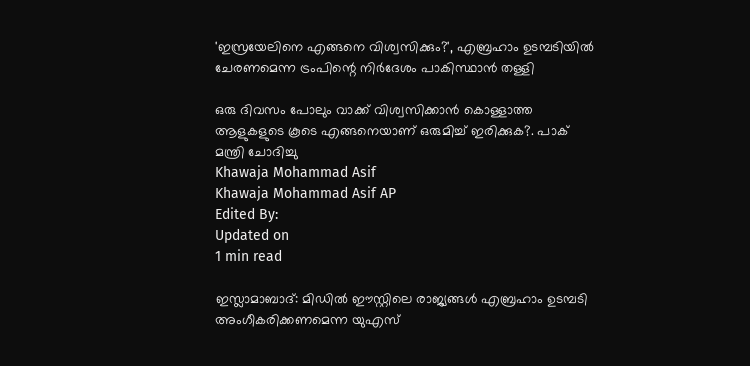'ഇസ്രയേലിനെ എങ്ങനെ വിശ്വസിക്കും?', എബ്രഹാം ഉടമ്പടിയില്‍ ചേരണമെന്ന ട്രംപിന്റെ നിര്‍ദേശം പാകിസ്ഥാന്‍ തള്ളി

ഒരു ദിവസം പോലും വാക്ക് വിശ്വസിക്കാന്‍ കൊള്ളാത്ത ആളുകളുടെ കൂടെ എങ്ങനെയാണ് ഒരുമിച്ച് ഇരിക്കുക?. പാക് മന്ത്രി ചോദിച്ചു
Khawaja Mohammad Asif
Khawaja Mohammad Asif AP
Edited By:
Updated on
1 min read

ഇസ്ലാമാബാദ്: മിഡിൽ ഈസ്റ്റിലെ രാജ്യങ്ങള്‍ എബ്രഹാം ഉടമ്പടി അംഗീകരിക്കണമെന്ന യുഎസ്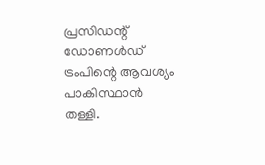പ്രസിഡന്റ് ഡോണള്‍ഡ് ട്രംപിന്റെ ആവശ്യം പാകിസ്ഥാന്‍ തള്ളി.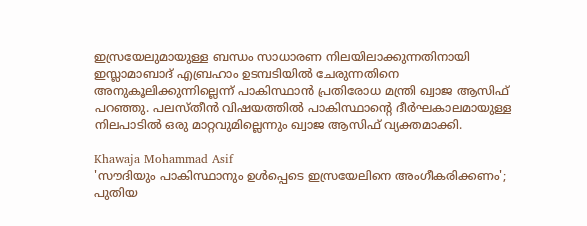ഇസ്രയേലുമായുള്ള ബന്ധം സാധാരണ നിലയിലാക്കുന്നതിനായി ഇസ്ലാമാബാദ് എബ്രഹാം ഉടമ്പടിയില്‍ ചേരുന്നതിനെ അനുകൂലിക്കുന്നില്ലെന്ന് പാകിസ്ഥാന്‍ പ്രതിരോധ മന്ത്രി ഖ്വാജ ആസിഫ് പറഞ്ഞു. പലസ്തീന്‍ വിഷയത്തില്‍ പാകിസ്ഥാന്റെ ദീര്‍ഘകാലമായുള്ള നിലപാടില്‍ ഒരു മാറ്റവുമില്ലെന്നും ഖ്വാജ ആസിഫ് വ്യക്തമാക്കി.

Khawaja Mohammad Asif
'സൗദിയും പാകിസ്ഥാനും ഉൾപ്പെടെ ഇസ്രയേലിനെ അംഗീകരിക്കണം'; പുതിയ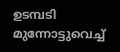ഉടമ്പടി മുന്നോട്ടുവെച്ച്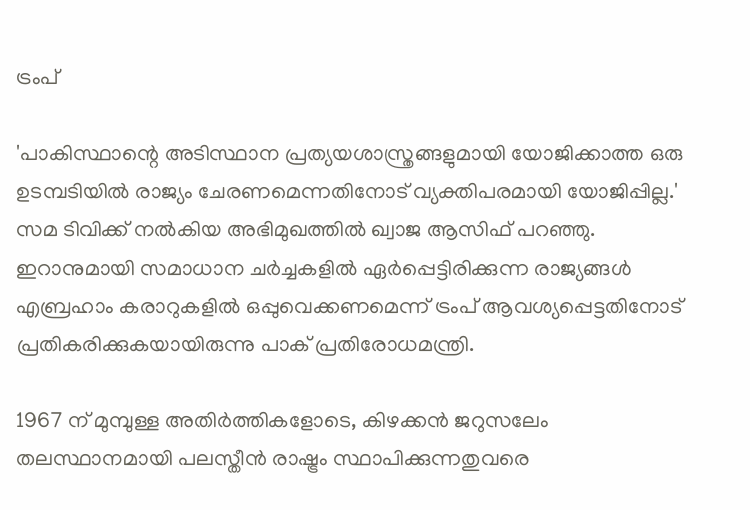ട്രംപ്

'പാകിസ്ഥാന്റെ അടിസ്ഥാന പ്രത്യയശാസ്ത്രങ്ങളുമായി യോജിക്കാത്ത ഒരു ഉടമ്പടിയില്‍ രാജ്യം ചേരണമെന്നതിനോട് വ്യക്തിപരമായി യോജിപ്പില്ല.' സമ ടിവിക്ക് നല്‍കിയ അഭിമുഖത്തില്‍ ഖ്വാജ ആസിഫ് പറഞ്ഞു. ഇറാനുമായി സമാധാന ചര്‍ച്ചകളില്‍ ഏര്‍പ്പെട്ടിരിക്കുന്ന രാജ്യങ്ങള്‍ എബ്രഹാം കരാറുകളില്‍ ഒപ്പുവെക്കണമെന്ന് ട്രംപ് ആവശ്യപ്പെട്ടതിനോട് പ്രതികരിക്കുകയായിരുന്നു പാക് പ്രതിരോധമന്ത്രി.

1967 ന് മുമ്പുള്ള അതിര്‍ത്തികളോടെ, കിഴക്കന്‍ ജറുസലേം തലസ്ഥാനമായി പലസ്തീന്‍ രാഷ്ട്രം സ്ഥാപിക്കുന്നതുവരെ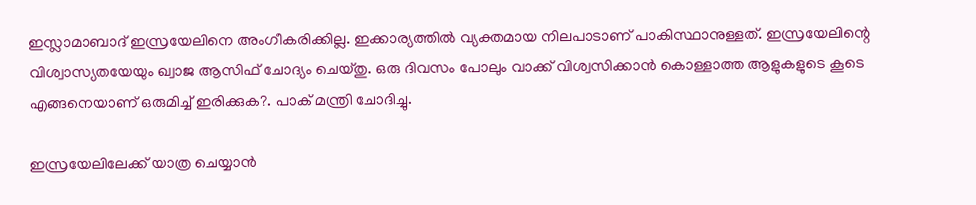ഇസ്ലാമാബാദ് ഇസ്രയേലിനെ അംഗീകരിക്കില്ല. ഇക്കാര്യത്തില്‍ വ്യക്തമായ നിലപാടാണ് പാകിസ്ഥാനുള്ളത്. ഇസ്രയേലിന്റെ വിശ്വാസ്യതയേയും ഖ്വാജ ആസിഫ് ചോദ്യം ചെയ്തു. ഒരു ദിവസം പോലും വാക്ക് വിശ്വസിക്കാന്‍ കൊള്ളാത്ത ആളുകളുടെ കൂടെ എങ്ങനെയാണ് ഒരുമിച്ച് ഇരിക്കുക?. പാക് മന്ത്രി ചോദിച്ചു.

ഇസ്രയേലിലേക്ക് യാത്ര ചെയ്യാന്‍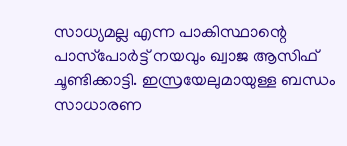സാധ്യമല്ല എന്ന പാകിസ്ഥാന്റെ പാസ്‌പോര്‍ട്ട് നയവും ഖ്വാജ ആസിഫ് ചൂണ്ടിക്കാട്ടി. ഇസ്രയേലുമായുള്ള ബന്ധം സാധാരണ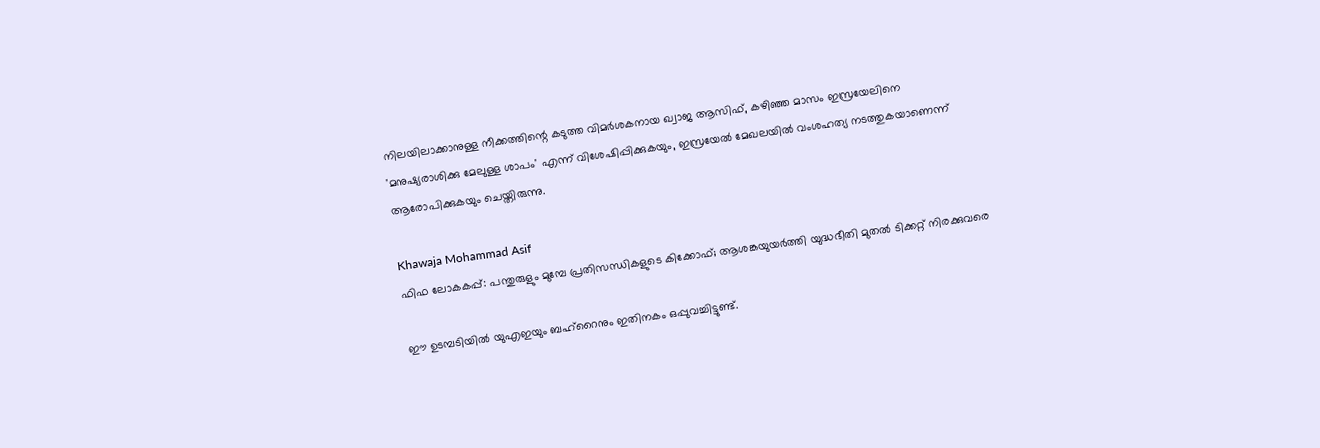നിലയിലാക്കാനുള്ള നീക്കത്തിന്റെ കടുത്ത വിമര്‍ശകനായ ഖ്വാജ ആസിഫ്, കഴിഞ്ഞ മാസം ഇസ്രയേലിനെ 'മനുഷ്യരാശിക്കു മേലുള്ള ശാപം' എന്ന് വിശേഷിപ്പിക്കുകയും, ഇസ്രയേല്‍ മേഖലയില്‍ വംശഹത്യ നടത്തുകയാണെന്ന് ആരോപിക്കുകയും ചെയ്തിരുന്നു.

Khawaja Mohammad Asif
ഫിഫ ലോകകപ്പ്: പന്തുരുളും മുമ്പേ പ്രതിസന്ധികളുടെ കിക്കോഫ്; ആശങ്കയുയർത്തി യുദ്ധഭീതി മുതൽ ടിക്കറ്റ് നിരക്കുവരെ

ഈ ഉടമ്പടിയില്‍ യുഎഇയും ബഹ്റൈനും ഇതിനകം ഒപ്പുവച്ചിട്ടുണ്ട്.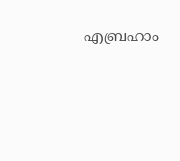എബ്രഹാം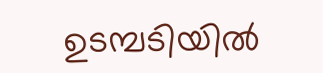ഉടമ്പടിയില്‍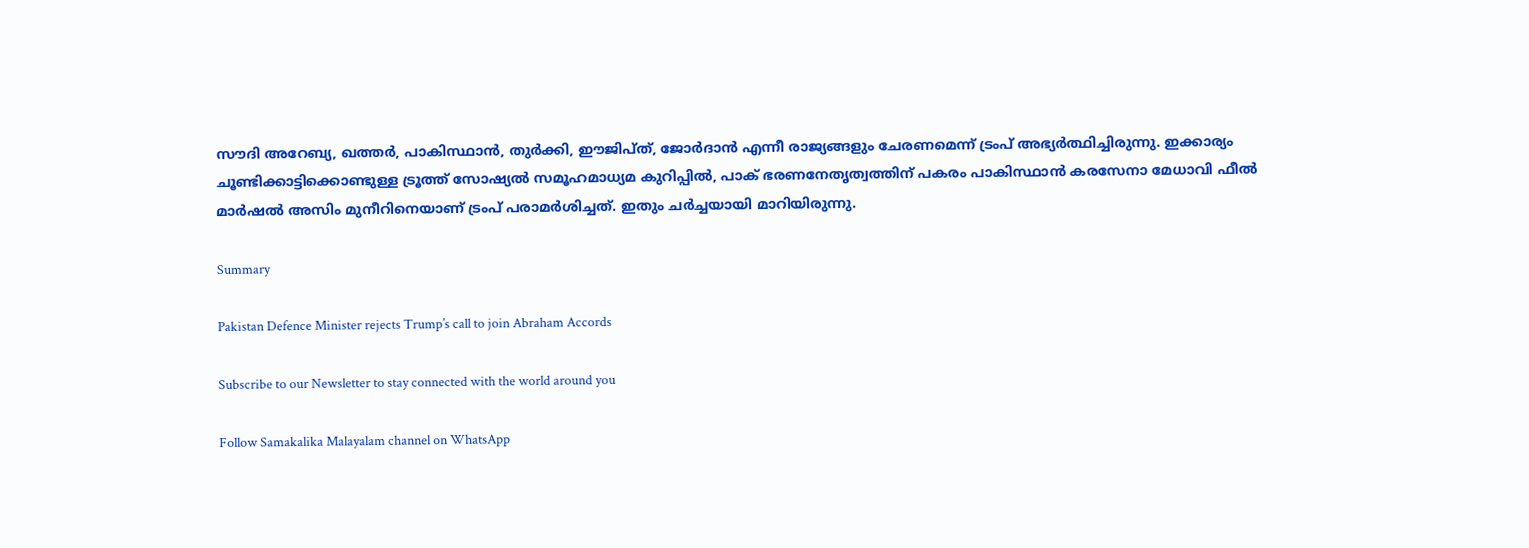സൗദി അറേബ്യ, ഖത്തര്‍, പാകിസ്ഥാന്‍, തുര്‍ക്കി, ഈജിപ്ത്, ജോര്‍ദാന്‍ എന്നീ രാജ്യങ്ങളും ചേരണമെന്ന് ട്രംപ് അഭ്യര്‍ത്ഥിച്ചിരുന്നു. ഇക്കാര്യം ചൂണ്ടിക്കാട്ടിക്കൊണ്ടുള്ള ട്രൂത്ത് സോഷ്യൽ സമൂഹമാധ്യമ കുറിപ്പില്‍, പാക് ഭരണനേതൃത്വത്തിന് പകരം പാകിസ്ഥാന്‍ കരസേനാ മേധാവി ഫീല്‍ മാര്‍ഷല്‍ അസിം മുനീറിനെയാണ് ട്രംപ് പരാമര്‍ശിച്ചത്. ഇതും ചര്‍ച്ചയായി മാറിയിരുന്നു.

Summary

Pakistan Defence Minister rejects Trump’s call to join Abraham Accords

Subscribe to our Newsletter to stay connected with the world around you

Follow Samakalika Malayalam channel on WhatsApp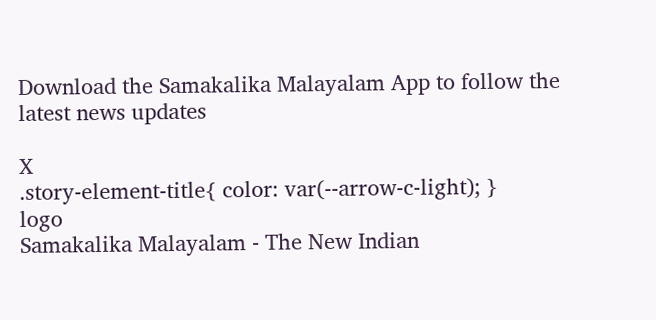Download the Samakalika Malayalam App to follow the latest news updates

X
.story-element-title{ color: var(--arrow-c-light); }
logo
Samakalika Malayalam - The New Indian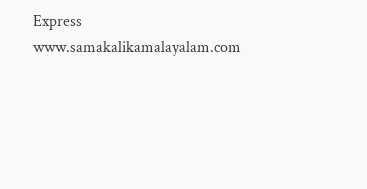Express
www.samakalikamalayalam.com